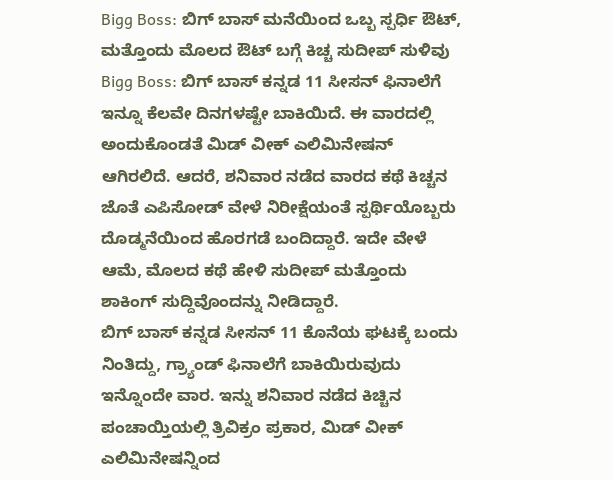Bigg Boss: ಬಿಗ್ ಬಾಸ್ ಮನೆಯಿಂದ ಒಬ್ಬ ಸ್ಪರ್ಧಿ ಔಟ್, ಮತ್ತೊಂದು ಮೊಲದ ಔಟ್ ಬಗ್ಗೆ ಕಿಚ್ಚ ಸುದೀಪ್ ಸುಳಿವು
Bigg Boss: ಬಿಗ್ ಬಾಸ್ ಕನ್ನಡ 11 ಸೀಸನ್ ಫಿನಾಲೆಗೆ ಇನ್ನೂ ಕೆಲವೇ ದಿನಗಳಷ್ಟೇ ಬಾಕಿಯಿದೆ. ಈ ವಾರದಲ್ಲಿ ಅಂದುಕೊಂಡತೆ ಮಿಡ್ ವೀಕ್ ಎಲಿಮಿನೇಷನ್ ಆಗಿರಲಿದೆ. ಆದರೆ, ಶನಿವಾರ ನಡೆದ ವಾರದ ಕಥೆ ಕಿಚ್ಚನ ಜೊತೆ ಎಪಿಸೋಡ್ ವೇಳೆ ನಿರೀಕ್ಷೆಯಂತೆ ಸ್ಪರ್ಥಿಯೊಬ್ಬರು ದೊಡ್ಮನೆಯಿಂದ ಹೊರಗಡೆ ಬಂದಿದ್ದಾರೆ. ಇದೇ ವೇಳೆ ಆಮೆ, ಮೊಲದ ಕಥೆ ಹೇಳಿ ಸುದೀಪ್ ಮತ್ತೊಂದು ಶಾಕಿಂಗ್ ಸುದ್ದಿವೊಂದನ್ನು ನೀಡಿದ್ದಾರೆ.
ಬಿಗ್ ಬಾಸ್ ಕನ್ನಡ ಸೀಸನ್ 11 ಕೊನೆಯ ಘಟಕ್ಕೆ ಬಂದು ನಿಂತಿದ್ದು, ಗ್ರ್ಯಾಂಡ್ ಫಿನಾಲೆಗೆ ಬಾಕಿಯಿರುವುದು ಇನ್ನೊಂದೇ ವಾರ. ಇನ್ನು ಶನಿವಾರ ನಡೆದ ಕಿಚ್ಚಿನ ಪಂಚಾಯ್ತಿಯಲ್ಲಿ ತ್ರಿವಿಕ್ರಂ ಪ್ರಕಾರ, ಮಿಡ್ ವೀಕ್ ಎಲಿಮಿನೇಷನ್ನಿಂದ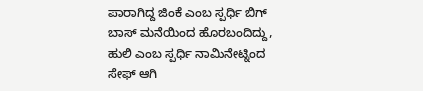ಪಾರಾಗಿದ್ದ ಜಿಂಕೆ ಎಂಬ ಸ್ಪರ್ಧಿ ಬಿಗ್ ಬಾಸ್ ಮನೆಯಿಂದ ಹೊರಬಂದಿದ್ದು, ಹುಲಿ ಎಂಬ ಸ್ಪರ್ಧಿ ನಾಮಿನೇಟ್ನಿಂದ ಸೇಫ್ ಆಗಿ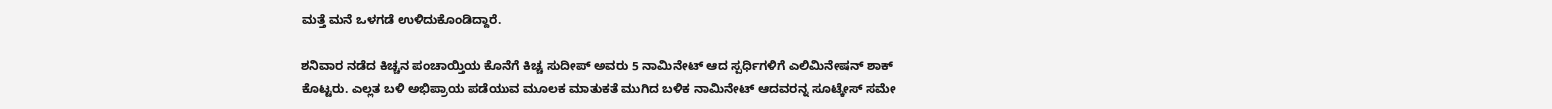ಮತ್ತೆ ಮನೆ ಒಳಗಡೆ ಉಳಿದುಕೊಂಡಿದ್ದಾರೆ.

ಶನಿವಾರ ನಡೆದ ಕಿಚ್ಚನ ಪಂಚಾಯ್ತಿಯ ಕೊನೆಗೆ ಕಿಚ್ಚ ಸುದೀಪ್ ಅವರು 5 ನಾಮಿನೇಟ್ ಆದ ಸ್ಪರ್ಧಿಗಳಿಗೆ ಎಲಿಮಿನೇಷನ್ ಶಾಕ್ ಕೊಟ್ಟರು. ಎಲ್ಲತ ಬಳಿ ಅಭಿಪ್ರಾಯ ಪಡೆಯುವ ಮೂಲಕ ಮಾತುಕತೆ ಮುಗಿದ ಬಳಿಕ ನಾಮಿನೇಟ್ ಆದವರನ್ನ ಸೂಟ್ಕೇಸ್ ಸಮೇ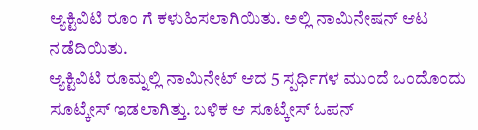ಆ್ಯಕ್ಟಿವಿಟಿ ರೂಂ ಗೆ ಕಳುಹಿಸಲಾಗಿಯಿತು. ಅಲ್ಲಿ ನಾಮಿನೇಷನ್ ಆಟ ನಡೆದಿಯಿತು.
ಆ್ಯಕ್ಟಿವಿಟಿ ರೂಮ್ನಲ್ಲಿ ನಾಮಿನೇಟ್ ಆದ 5 ಸ್ಪರ್ಧಿಗಳ ಮುಂದೆ ಒಂದೊಂದು ಸೂಟ್ಕೇಸ್ ಇಡಲಾಗಿತ್ತು. ಬಳಿಕ ಆ ಸೂಟ್ಕೇಸ್ ಓಪನ್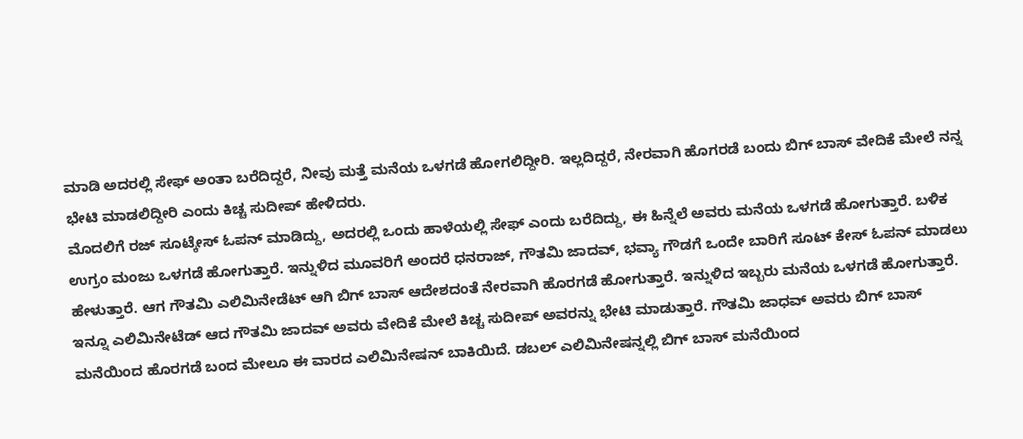ಮಾಡಿ ಅದರಲ್ಲಿ ಸೇಫ್ ಅಂತಾ ಬರೆದಿದ್ದರೆ, ನೀವು ಮತ್ತೆ ಮನೆಯ ಒಳಗಡೆ ಹೋಗಲಿದ್ದೀರಿ. ಇಲ್ಲದಿದ್ದರೆ, ನೇರವಾಗಿ ಹೊಗರಡೆ ಬಂದು ಬಿಗ್ ಬಾಸ್ ವೇದಿಕೆ ಮೇಲೆ ನನ್ನ ಭೇಟಿ ಮಾಡಲಿದ್ದೀರಿ ಎಂದು ಕಿಚ್ಚ ಸುದೀಪ್ ಹೇಳಿದರು.
ಮೊದಲಿಗೆ ರಜ್ ಸೂಟ್ಕೇಸ್ ಓಪನ್ ಮಾಡಿದ್ದು, ಅದರಲ್ಲಿ ಒಂದು ಹಾಳೆಯಲ್ಲಿ ಸೇಫ್ ಎಂದು ಬರೆದಿದ್ದು, ಈ ಹಿನ್ನೆಲೆ ಅವರು ಮನೆಯ ಒಳಗಡೆ ಹೋಗುತ್ತಾರೆ. ಬಳಿಕ ಉಗ್ರಂ ಮಂಜು ಒಳಗಡೆ ಹೋಗುತ್ತಾರೆ. ಇನ್ನುಳಿದ ಮೂವರಿಗೆ ಅಂದರೆ ಧನರಾಜ್, ಗೌತಮಿ ಜಾದವ್, ಭವ್ಯಾ ಗೌಡಗೆ ಒಂದೇ ಬಾರಿಗೆ ಸೂಟ್ ಕೇಸ್ ಓಪನ್ ಮಾಡಲು ಹೇಳುತ್ತಾರೆ. ಆಗ ಗೌತಮಿ ಎಲಿಮಿನೇಡೆಟ್ ಆಗಿ ಬಿಗ್ ಬಾಸ್ ಆದೇಶದಂತೆ ನೇರವಾಗಿ ಹೊರಗಡೆ ಹೋಗುತ್ತಾರೆ. ಇನ್ನುಳಿದ ಇಬ್ಬರು ಮನೆಯ ಒಳಗಡೆ ಹೋಗುತ್ತಾರೆ.
ಇನ್ನೂ ಎಲಿಮಿನೇಟೆಡ್ ಆದ ಗೌತಮಿ ಜಾದವ್ ಅವರು ವೇದಿಕೆ ಮೇಲೆ ಕಿಚ್ಚ ಸುದೀಪ್ ಅವರನ್ನು ಭೇಟಿ ಮಾಡುತ್ತಾರೆ. ಗೌತಮಿ ಜಾಧವ್ ಅವರು ಬಿಗ್ ಬಾಸ್ ಮನೆಯಿಂದ ಹೊರಗಡೆ ಬಂದ ಮೇಲೂ ಈ ವಾರದ ಎಲಿಮಿನೇಷನ್ ಬಾಕಿಯಿದೆ. ಡಬಲ್ ಎಲಿಮಿನೇಷನ್ನಲ್ಲಿ ಬಿಗ್ ಬಾಸ್ ಮನೆಯಿಂದ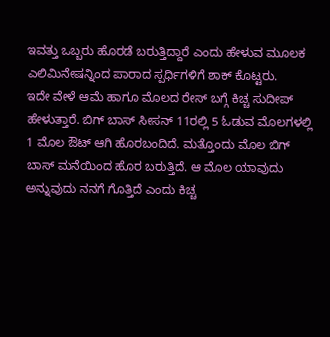ಇವತ್ತು ಒಬ್ಬರು ಹೊರಡೆ ಬರುತ್ತಿದ್ದಾರೆ ಎಂದು ಹೇಳುವ ಮೂಲಕ ಎಲಿಮಿನೇಷನ್ನಿಂದ ಪಾರಾದ ಸ್ಪರ್ಧಿಗಳಿಗೆ ಶಾಕ್ ಕೊಟ್ಟರು.
ಇದೇ ವೇಳೆ ಆಮೆ ಹಾಗೂ ಮೊಲದ ರೇಸ್ ಬಗ್ಗೆ ಕಿಚ್ಚ ಸುದೀಪ್ ಹೇಳುತ್ತಾರೆ. ಬಿಗ್ ಬಾಸ್ ಸೀಸನ್ 11ರಲ್ಲಿ 5 ಓಡುವ ಮೊಲಗಳಲ್ಲಿ 1 ಮೊಲ ಔಟ್ ಆಗಿ ಹೊರಬಂದಿದೆ. ಮತ್ತೊಂದು ಮೊಲ ಬಿಗ್ ಬಾಸ್ ಮನೆಯಿಂದ ಹೊರ ಬರುತ್ತಿದೆ. ಆ ಮೊಲ ಯಾವುದು ಅನ್ನುವುದು ನನಗೆ ಗೊತ್ತಿದೆ ಎಂದು ಕಿಚ್ಚ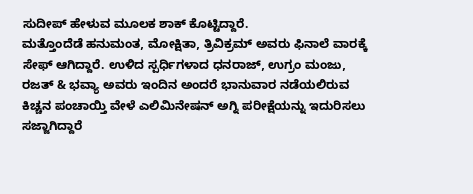ಸುದೀಪ್ ಹೇಳುವ ಮೂಲಕ ಶಾಕ್ ಕೊಟ್ಟಿದ್ದಾರೆ.
ಮತ್ತೊಂದೆಡೆ ಹನುಮಂತ, ಮೋಕ್ಷಿತಾ, ತ್ರಿವಿಕ್ರಮ್ ಅವರು ಫಿನಾಲೆ ವಾರಕ್ಕೆ ಸೇಫ್ ಆಗಿದ್ದಾರೆ. ಉಳಿದ ಸ್ಪರ್ಧಿಗಳಾದ ಧನರಾಜ್, ಉಗ್ರಂ ಮಂಜು, ರಜತ್ & ಭವ್ಯಾ ಅವರು ಇಂದಿನ ಅಂದರೆ ಭಾನುವಾರ ನಡೆಯಲಿರುವ ಕಿಚ್ಚನ ಪಂಚಾಯ್ತಿ ವೇಳೆ ಎಲಿಮಿನೇಷನ್ ಅಗ್ನಿ ಪರೀಕ್ಷೆಯನ್ನು ಇದುರಿಸಲು ಸಜ್ಜಾಗಿದ್ದಾರೆ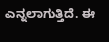ಎನ್ನಲಾಗುತ್ತಿದೆ. ಈ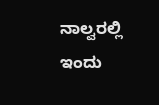ನಾಲ್ವರಲ್ಲಿ ಇಂದು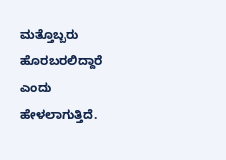ಮತ್ತೊಬ್ಬರು ಹೊರಬರಲಿದ್ದಾರೆ ಎಂದು ಹೇಳಲಾಗುತ್ತಿದೆ.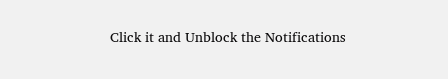Click it and Unblock the Notifications